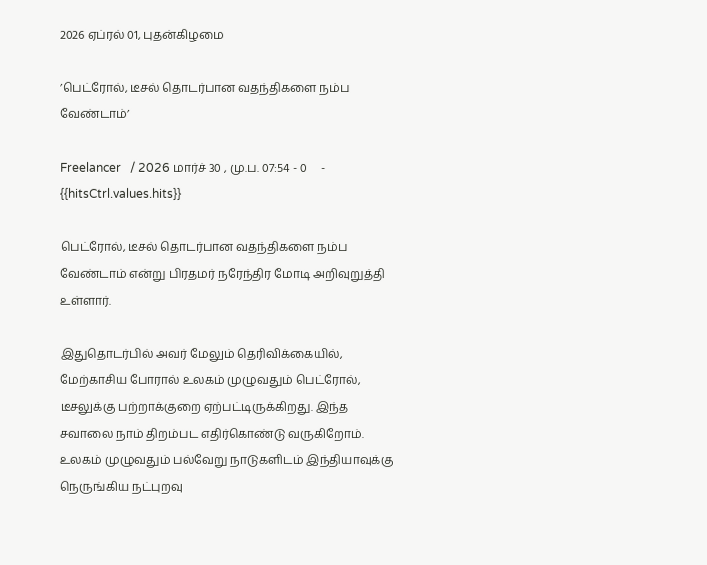2026 ஏப்ரல் 01, புதன்கிழமை

’பெட்ரோல், டீசல் தொடர்பான வதந்திகளை நம்ப வேண்டாம்’

Freelancer   / 2026 மார்ச் 30 , மு.ப. 07:54 - 0     - {{hitsCtrl.values.hits}}

பெட்ரோல், டீசல் தொடர்பான வதந்திகளை நம்ப வேண்டாம் என்று பிரதமர் நரேந்திர மோடி அறிவுறுத்தி உள்ளார்.

இதுதொடர்பில் அவர் மேலும் தெரிவிக்கையில், மேற்காசிய போரால் உலகம் முழுவதும் பெட்ரோல், டீசலுக்கு பற்றாக்குறை ஏற்பட்டிருக்கிறது. இந்த சவாலை நாம் திறம்பட எதிர்கொண்டு வருகிறோம். உலகம் முழுவதும் பல்வேறு நாடுகளிடம் இந்தியாவுக்கு நெருங்கிய நட்புறவு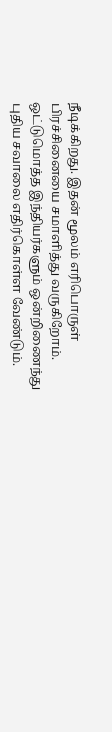நீடிக்கிறது. இதன் மூலம் எரிபொருள் பிரச்சினையை சமாளித்து வருகிறோம். ஒட்டுமொத்த இந்தியர்களும் ஒன்றிணைந்து புதிய சவாலை எதிர்கொள்ள வேண்டும்.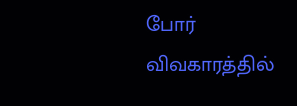போர் விவகாரத்தில்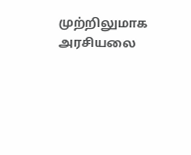முற்றிலுமாக அரசியலை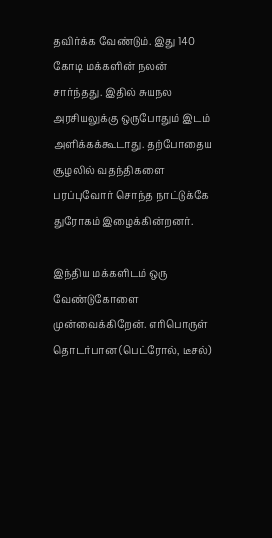தவிர்க்க வேண்டும். இது 140 கோடி மக்களின் நலன் சார்ந்தது. இதில் சுயநல அரசியலுக்கு ஒருபோதும் இடம் அளிக்கக்கூடாது. தற்போதைய சூழலில் வதந்திகளை பரப்புவோர் சொந்த நாட்டுக்கே துரோகம் இழைக்கின்றனர்.

இந்திய மக்களிடம் ஒரு வேண்டுகோளை முன்வைக்கிறேன். எரிபொருள் தொடர்பான (பெட்ரோல், டீசல்)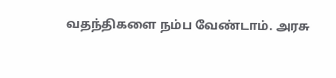வதந்திகளை நம்ப வேண்டாம். அரசு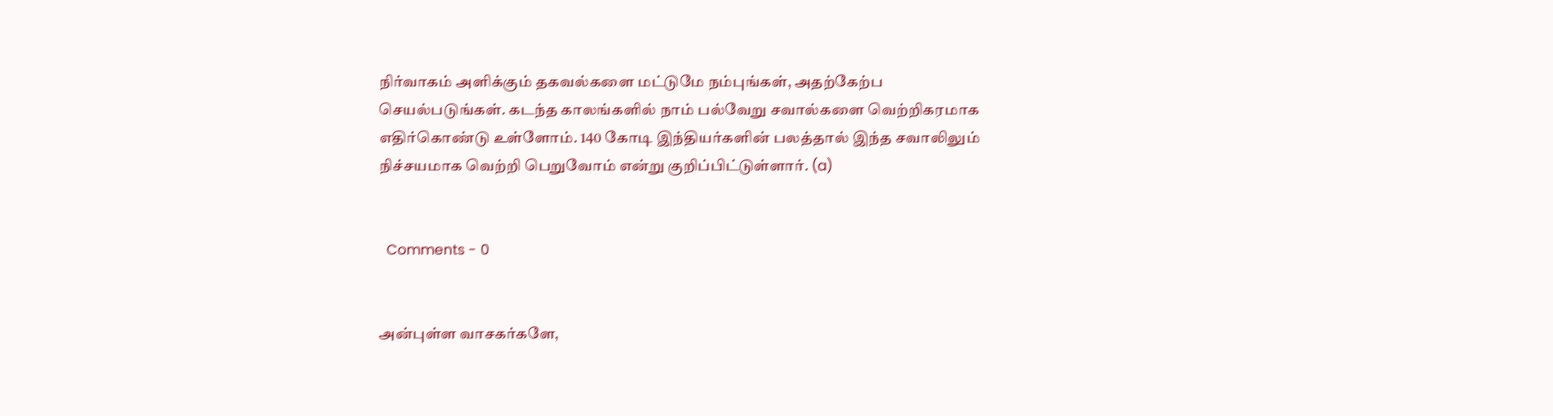நிர்வாகம் அளிக்கும் தகவல்களை மட்டுமே நம்புங்கள், அதற்கேற்ப செயல்படுங்கள். கடந்த காலங்களில் நாம் பல்வேறு சவால்களை வெற்றிகரமாக எதிர்கொண்டு உள்ளோம். 140 கோடி இந்தியர்களின் பலத்தால் இந்த சவாலிலும் நிச்சயமாக வெற்றி பெறுவோம் என்று குறிப்பிட்டுள்ளார். (a)


  Comments - 0


அன்புள்ள வாசகர்களே,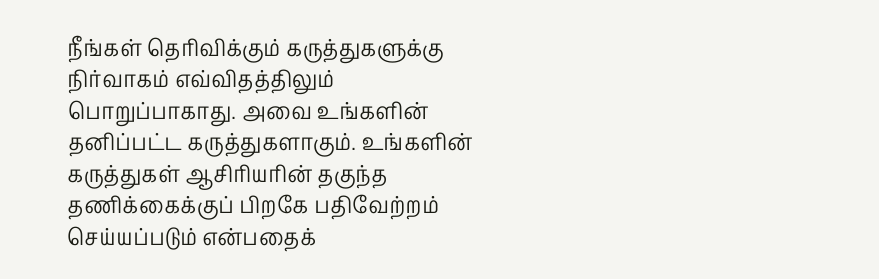நீங்கள் தெரிவிக்கும் கருத்துகளுக்கு நிர்வாகம் எவ்விதத்திலும் பொறுப்பாகாது. அவை உங்களின் தனிப்பட்ட கருத்துகளாகும். உங்களின் கருத்துகள் ஆசிரியரின் தகுந்த தணிக்கைக்குப் பிறகே பதிவேற்றம் செய்யப்படும் என்பதைக்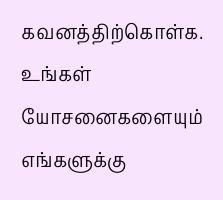கவனத்திற்கொள்க. உங்கள் யோசனைகளையும் எங்களுக்கு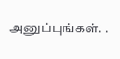அனுப்புங்கள். .